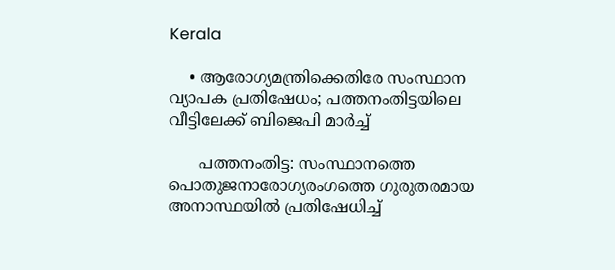Kerala

    • ആരോഗ്യമന്ത്രിക്കെതിരേ സംസ്ഥാന വ്യാപക പ്രതിഷേധം; പത്തനംതിട്ടയിലെ വീട്ടിലേക്ക് ബിജെപി മാര്‍ച്ച്

      പത്തനംതിട്ട: സംസ്ഥാനത്തെ പൊതുജനാരോഗ്യരംഗത്തെ ഗുരുതരമായ അനാസ്ഥയില്‍ പ്രതിഷേധിച്ച്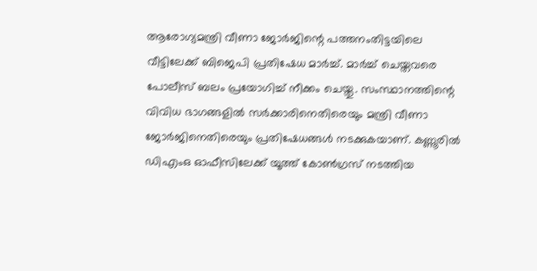ആരോഗ്യമന്ത്രി വീണാ ജോര്‍ജിന്റെ പത്തനംതിട്ടയിലെ വീട്ടിലേക്ക് ബിജെപി പ്രതിഷേധ മാര്‍ച്ച്. മാര്‍ച്ച് ചെയ്തവരെ പോലീസ് ബലം പ്രയോഗിച്ച് നീക്കം ചെയ്തു. സംസ്ഥാനത്തിന്റെ വിവിധ ഭാഗങ്ങളില്‍ സര്‍ക്കാരിനെതിരെയും മന്ത്രി വീണാ ജോര്‍ജിനെതിരെയും പ്രതിഷേധങ്ങള്‍ നടക്കുകയാണ്. കണ്ണൂരില്‍ ഡിഎംഒ ഓഫീസിലേക്ക് യൂത്ത് കോണ്‍ഗ്രസ് നടത്തിയ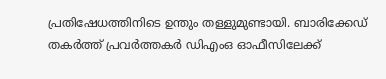പ്രതിഷേധത്തിനിടെ ഉന്തും തള്ളുമുണ്ടായി. ബാരിക്കേഡ് തകര്‍ത്ത് പ്രവര്‍ത്തകര്‍ ഡിഎംഒ ഓഫീസിലേക്ക്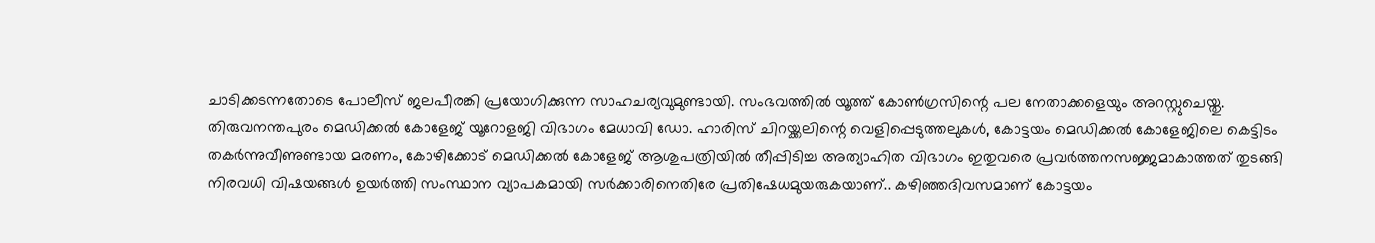ചാടിക്കടന്നതോടെ പോലീസ് ജലപീരങ്കി പ്രയോഗിക്കുന്ന സാഹചര്യവുമുണ്ടായി. സംഭവത്തില്‍ യൂത്ത് കോണ്‍ഗ്രസിന്റെ പല നേതാക്കളെയും അറസ്റ്റുചെയ്തു. തിരുവനന്തപുരം മെഡിക്കല്‍ കോളേജ് യൂറോളജി വിഭാഗം മേധാവി ഡോ. ഹാരിസ് ചിറയ്ക്കലിന്റെ വെളിപ്പെടുത്തലുകള്‍, കോട്ടയം മെഡിക്കല്‍ കോളേജിലെ കെട്ടിടം തകര്‍ന്നുവീണുണ്ടായ മരണം, കോഴിക്കോട് മെഡിക്കല്‍ കോളേജ് ആശുപത്രിയില്‍ തീപ്പിടിച്ച അത്യാഹിത വിഭാഗം ഇതുവരെ പ്രവര്‍ത്തനസജ്ജമാകാത്തത് തുടങ്ങി നിരവധി വിഷയങ്ങള്‍ ഉയര്‍ത്തി സംസ്ഥാന വ്യാപകമായി സര്‍ക്കാരിനെതിരേ പ്രതിഷേധമുയരുകയാണ്.. കഴിഞ്ഞദിവസമാണ് കോട്ടയം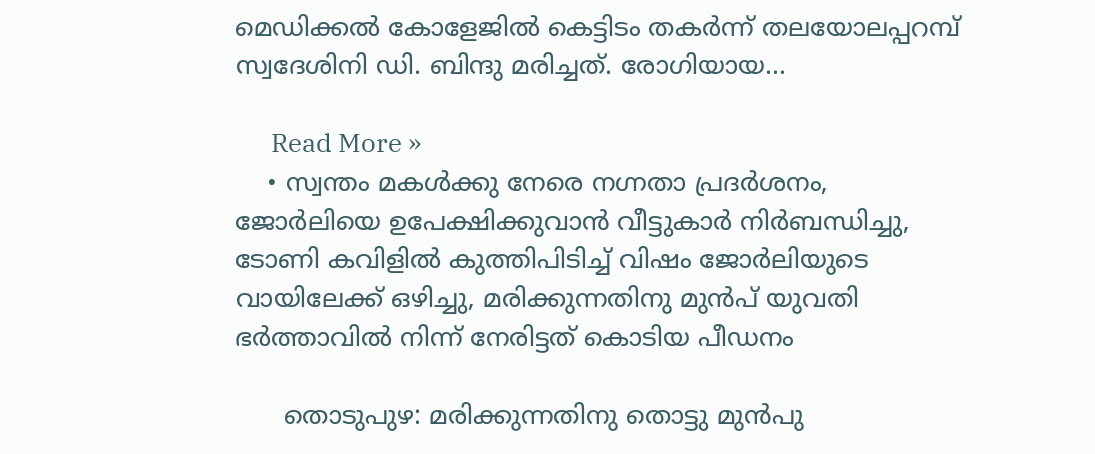മെഡിക്കല്‍ കോളേജില്‍ കെട്ടിടം തകര്‍ന്ന് തലയോലപ്പറമ്പ് സ്വദേശിനി ഡി. ബിന്ദു മരിച്ചത്. രോഗിയായ…

      Read More »
    • സ്വന്തം മകൾക്കു നേരെ നഗ്നതാ പ്രദർശനം, ജോർലിയെ ഉപേക്ഷിക്കുവാൻ വീട്ടുകാർ നിർബന്ധിച്ചു, ടോണി കവിളിൽ കുത്തിപിടിച്ച് വിഷം ജോർലിയുടെ വായിലേക്ക് ഒഴിച്ചു, മരിക്കുന്നതിനു മുൻപ് യുവതി ഭർത്താവിൽ നിന്ന് നേരിട്ടത് കൊടിയ പീഡനം

      തൊടുപുഴ: മരിക്കുന്നതിനു തൊട്ടു മുൻപു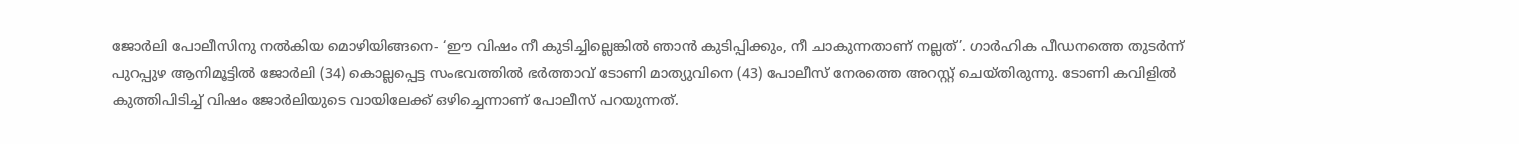ജോർലി പോലീസിനു നൽകിയ മൊഴിയിങ്ങനെ- ‘ഈ വിഷം നീ കുടിച്ചില്ലെങ്കിൽ ഞാൻ കുടിപ്പിക്കും, നീ ചാകുന്നതാണ് നല്ലത്’. ഗാർഹിക പീഡനത്തെ തുടർന്ന് പുറപ്പുഴ ആനിമൂട്ടിൽ ജോർലി (34) കൊല്ലപ്പെട്ട സംഭവത്തിൽ ഭർത്താവ് ടോണി മാത്യുവിനെ (43) പോലീസ് നേരത്തെ അറസ്റ്റ് ചെയ്തിരുന്നു. ടോണി കവിളിൽ കുത്തിപിടിച്ച് വിഷം ജോർലിയുടെ വായിലേക്ക് ഒഴിച്ചെന്നാണ് പോലീസ് പറയുന്നത്.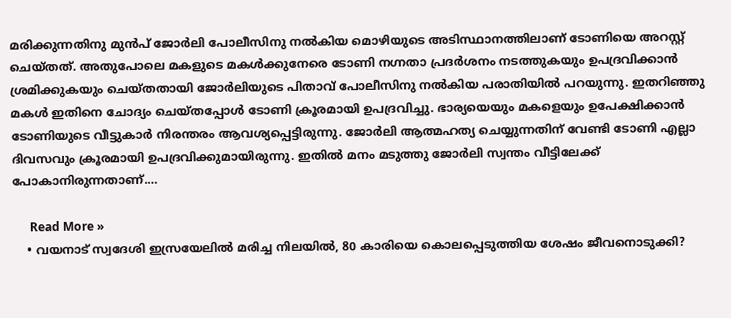മരിക്കുന്നതിനു മുൻപ് ജോർലി പോലീസിനു നൽകിയ മൊഴിയുടെ അടിസ്ഥാനത്തിലാണ് ടോണിയെ അറസ്റ്റ് ചെയ്തത്. അതുപോലെ മകളുടെ മകൾക്കുനേരെ ടോണി നഗ്നതാ പ്രദർശനം നടത്തുകയും ഉപദ്രവിക്കാൻ ശ്രമിക്കുകയും ചെയ്തതായി ജോർലിയുടെ പിതാവ് പോലീസിനു നൽകിയ പരാതിയിൽ പറയുന്നു. ഇതറിഞ്ഞു മകൾ ഇതിനെ ചോദ്യം ചെയ്തപ്പോൾ ടോണി ക്രൂരമായി ഉപദ്രവിച്ചു. ഭാര്യയെയും മകളെയും ഉപേക്ഷിക്കാൻ ടോണിയുടെ വീട്ടുകാർ നിരന്തരം ആവശ്യപ്പെട്ടിരുന്നു. ജോർലി ആത്മഹത്യ ചെയ്യുന്നതിന് വേണ്ടി ടോണി എല്ലാ ദിവസവും ക്രൂരമായി ഉപദ്രവിക്കുമായിരുന്നു. ഇതിൽ മനം മടുത്തു ജോർലി സ്വന്തം വീട്ടിലേക്ക് പോകാനിരുന്നതാണ്.…

      Read More »
    • വയനാട് സ്വദേശി ഇസ്രയേലില്‍ മരിച്ച നിലയില്‍, 80 കാരിയെ കൊലപ്പെടുത്തിയ ശേഷം ജീവനൊടുക്കി?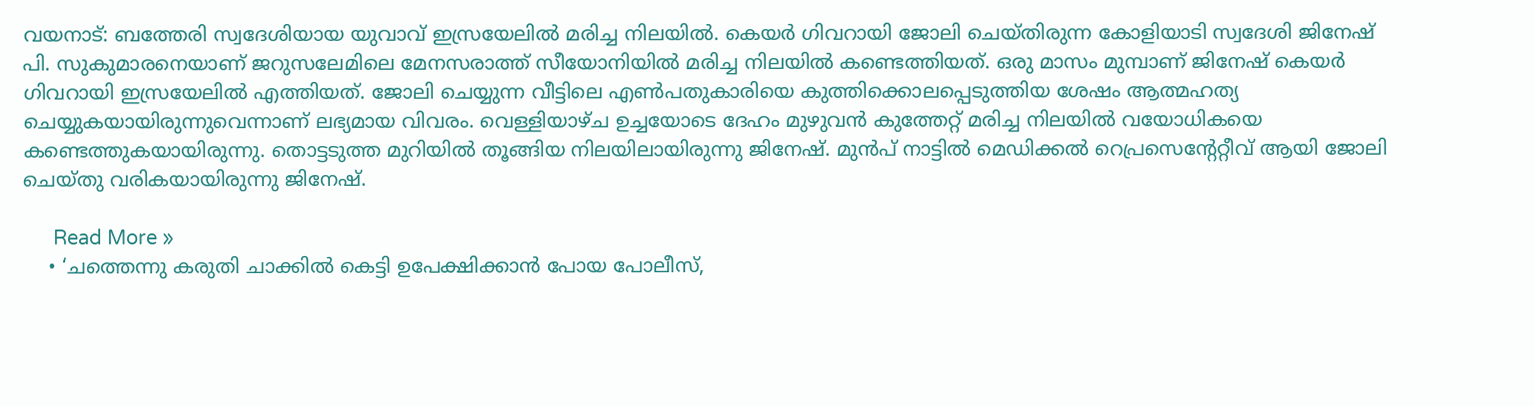വയനാട്: ബത്തേരി സ്വദേശിയായ യുവാവ് ഇസ്രയേലില്‍ മരിച്ച നിലയില്‍. കെയര്‍ ഗിവറായി ജോലി ചെയ്തിരുന്ന കോളിയാടി സ്വദേശി ജിനേഷ് പി. സുകുമാരനെയാണ് ജറുസലേമിലെ മേനസരാത്ത് സീയോനിയില്‍ മരിച്ച നിലയില്‍ കണ്ടെത്തിയത്. ഒരു മാസം മുമ്പാണ് ജിനേഷ് കെയര്‍ ഗിവറായി ഇസ്രയേലില്‍ എത്തിയത്. ജോലി ചെയ്യുന്ന വീട്ടിലെ എണ്‍പതുകാരിയെ കുത്തിക്കൊലപ്പെടുത്തിയ ശേഷം ആത്മഹത്യ ചെയ്യുകയായിരുന്നുവെന്നാണ് ലഭ്യമായ വിവരം. വെള്ളിയാഴ്ച ഉച്ചയോടെ ദേഹം മുഴുവന്‍ കുത്തേറ്റ് മരിച്ച നിലയില്‍ വയോധികയെ കണ്ടെത്തുകയായിരുന്നു. തൊട്ടടുത്ത മുറിയില്‍ തൂങ്ങിയ നിലയിലായിരുന്നു ജിനേഷ്. മുന്‍പ് നാട്ടില്‍ മെഡിക്കല്‍ റെപ്രസെന്റേറ്റീവ് ആയി ജോലി ചെയ്തു വരികയായിരുന്നു ജിനേഷ്.

      Read More »
    • ‘ചത്തെന്നു കരുതി ചാക്കിൽ കെട്ടി ഉപേക്ഷിക്കാൻ പോയ പോലീസ്,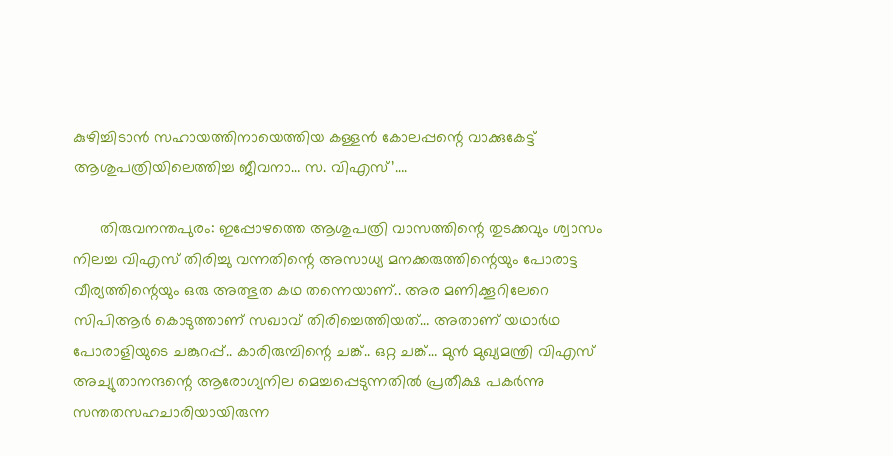കുഴിച്ചിടാൻ സഹായത്തിനായെത്തിയ കള്ളൻ കോലപ്പന്റെ വാക്കുകേട്ട് ആശുപത്രിയിലെത്തിച്ച ജീവനാ… സ. വിഎസ്’….

      തിരുവനന്തപുരം: ഇപ്പോഴത്തെ ആശുപത്രി വാസത്തിന്റെ തുടക്കവും ശ്വാസം നിലച്ച വിഎസ് തിരിച്ചു വന്നതിന്റെ അസാധ്യ മനക്കരുത്തിന്റെയും പോരാട്ട വീര്യത്തിന്റെയും ഒരു അത്ഭുത കഥ തന്നെയാണ്.. അര മണിക്കൂറിലേറെ സിപിആർ കൊടുത്താണ് സഖാവ് തിരിച്ചെത്തിയത്… അതാണ് യഥാർഥ പോരാളിയുടെ ചങ്കുറപ്പ്.. കാരിരുമ്പിന്റെ ചങ്ക്.. ഒറ്റ ചങ്ക്… മുൻ മുഖ്യമന്ത്രി വിഎസ് അച്യുതാനന്ദന്റെ ആരോഗ്യനില മെച്ചപ്പെടുന്നതിൽ പ്രതീക്ഷ പകർന്നു സന്തതസഹചാരിയായിരുന്ന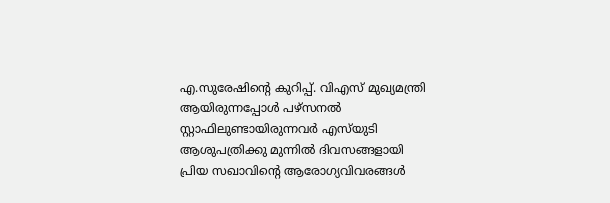എ.സുരേഷിന്റെ കുറിപ്പ്. വിഎസ് മുഖ്യമന്ത്രി ആയിരുന്നപ്പോൾ പഴ്‌സനൽ സ്റ്റാഫിലുണ്ടായിരുന്നവർ എസ്‌യുടി ആശുപത്രിക്കു മുന്നിൽ ദിവസങ്ങളായി പ്രിയ സഖാവിന്റെ ആരോഗ്യവിവരങ്ങൾ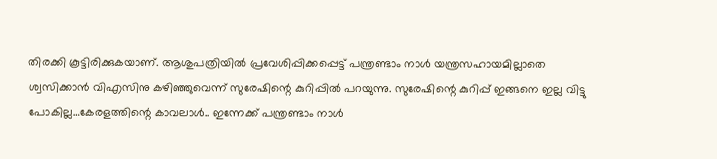തിരക്കി കൂട്ടിരിക്കുകയാണ്. ആശുപത്രിയിൽ പ്രവേശിപ്പിക്കപ്പെട്ട് പന്ത്രണ്ടാം നാൾ യന്ത്രസഹായമില്ലാതെ ശ്വസിക്കാൻ വിഎസിനു കഴിഞ്ഞുവെന്ന് സുരേഷിന്റെ കുറിപ്പിൽ പറയുന്നു. സുരേഷിന്റെ കുറിപ്പ് ഇങ്ങനെ ഇല്ല വിട്ടു പോകില്ല…കേരളത്തിന്റെ കാവലാൾ.. ഇന്നേക്ക് പന്ത്രണ്ടാം നാൾ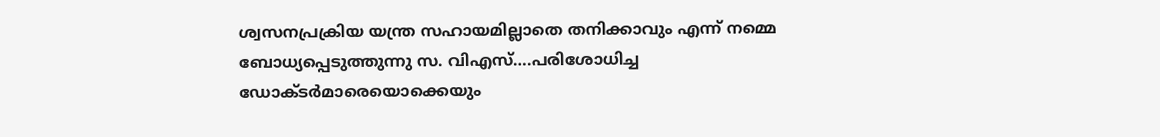ശ്വസനപ്രക്രിയ യന്ത്ര സഹായമില്ലാതെ തനിക്കാവും എന്ന് നമ്മെ ബോധ്യപ്പെടുത്തുന്നു സ. വിഎസ്….പരിശോധിച്ച ഡോക്ടർമാരെയൊക്കെയും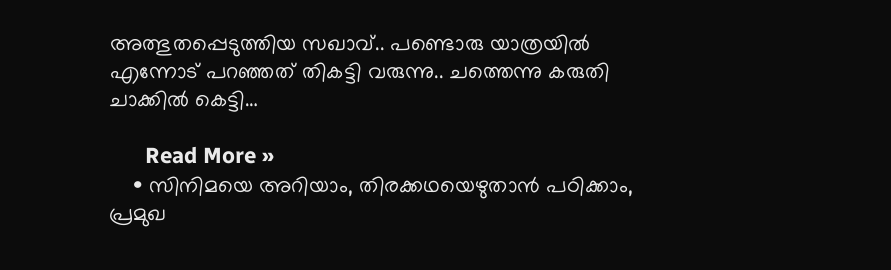അത്ഭുതപ്പെടുത്തിയ സഖാവ്.. പണ്ടൊരു യാത്രയിൽ എന്നോട് പറഞ്ഞത് തികട്ടി വരുന്നു.. ചത്തെന്നു കരുതി ചാക്കിൽ കെട്ടി…

      Read More »
    • സിനിമയെ അറിയാം, തിരക്കഥയെഴുതാൻ പഠിക്കാം, പ്രമുഖ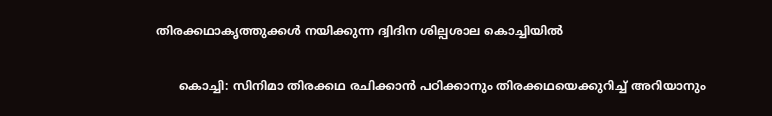തിരക്കഥാകൃത്തുക്കൾ നയിക്കുന്ന ദ്വിദിന ശില്പശാല കൊച്ചിയിൽ

      കൊച്ചി: സിനിമാ തിരക്കഥ രചിക്കാൻ പഠിക്കാനും തിരക്കഥയെക്കുറിച്ച് അറിയാനും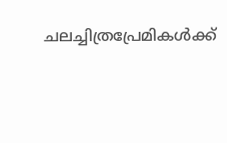ചലച്ചിത്രപ്രേമികൾക്ക്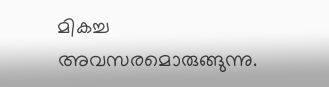മികച്ച അവസരമൊരുങ്ങുന്നു.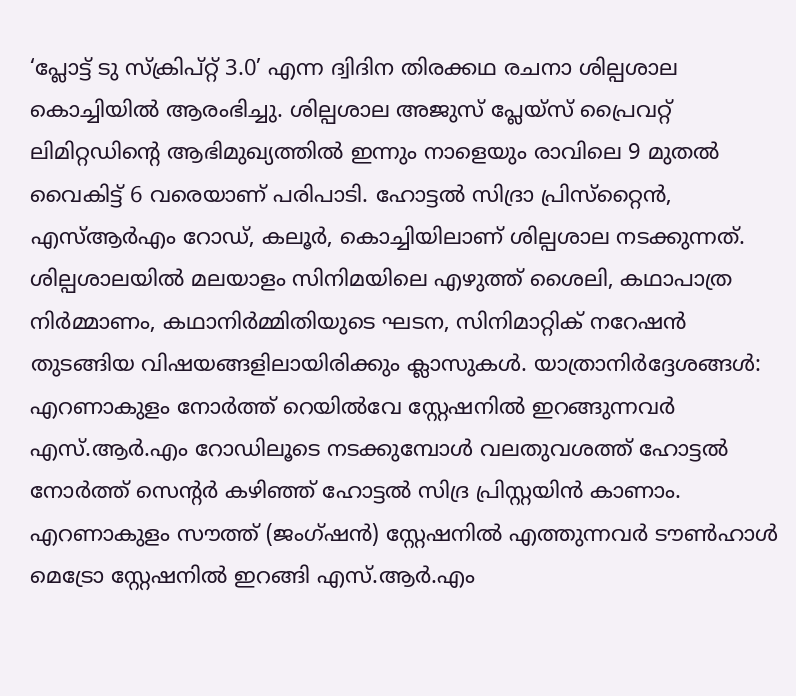‘പ്ലോട്ട് ടു സ്‌ക്രിപ്റ്റ് 3.0’ എന്ന ദ്വിദിന തിരക്കഥ രചനാ ശില്പശാല കൊച്ചിയിൽ ആരംഭിച്ചു. ശില്പശാല അജുസ് പ്ലേയ്സ് പ്രൈവറ്റ് ലിമിറ്റഡിന്റെ ആഭിമുഖ്യത്തിൽ ഇന്നും നാളെയും രാവിലെ 9 മുതൽ വൈകിട്ട് 6 വരെയാണ് പരിപാടി. ഹോട്ടൽ സിദ്രാ പ്രിസ്‌റ്റൈൻ, എസ്ആർഎം റോഡ്, കലൂർ, കൊച്ചിയിലാണ് ശില്പശാല നടക്കുന്നത്. ശില്പശാലയിൽ മലയാളം സിനിമയിലെ എഴുത്ത് ശൈലി, കഥാപാത്ര നിർമ്മാണം, കഥാനിർമ്മിതിയുടെ ഘടന, സിനിമാറ്റിക് നറേഷൻ തുടങ്ങിയ വിഷയങ്ങളിലായിരിക്കും ക്ലാസുകൾ. യാത്രാനിർദ്ദേശങ്ങൾ: എറണാകുളം നോർത്ത് റെയിൽവേ സ്റ്റേഷനിൽ ഇറങ്ങുന്നവർ എസ്.ആർ.എം റോഡിലൂടെ നടക്കുമ്പോൾ വലതുവശത്ത് ഹോട്ടൽ നോർത്ത് സെന്റർ കഴിഞ്ഞ് ഹോട്ടൽ സിദ്ര പ്രിസ്റ്റയിൻ കാണാം. എറണാകുളം സൗത്ത് (ജംഗ്ഷൻ) സ്റ്റേഷനിൽ എത്തുന്നവർ ടൗൺഹാൾ മെട്രോ സ്റ്റേഷനിൽ ഇറങ്ങി എസ്.ആർ.എം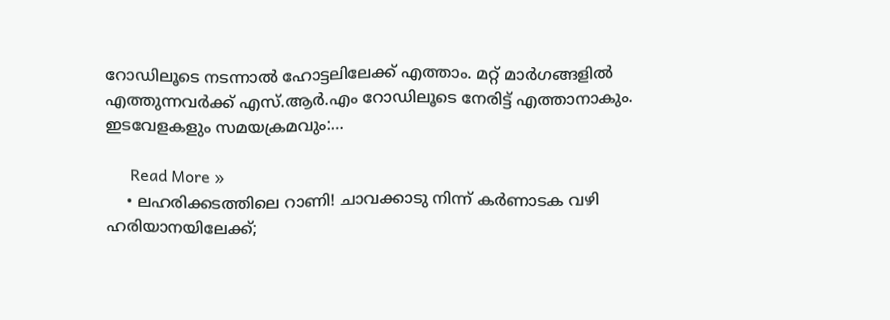റോഡിലൂടെ നടന്നാൽ ഹോട്ടലിലേക്ക് എത്താം. മറ്റ് മാർഗങ്ങളിൽ എത്തുന്നവർക്ക് എസ്.ആർ.എം റോഡിലൂടെ നേരിട്ട് എത്താനാകും. ഇടവേളകളും സമയക്രമവും:…

      Read More »
    • ലഹരിക്കടത്തിലെ റാണി! ചാവക്കാടു നിന്ന് കര്‍ണാടക വഴി ഹരിയാനയിലേക്ക്;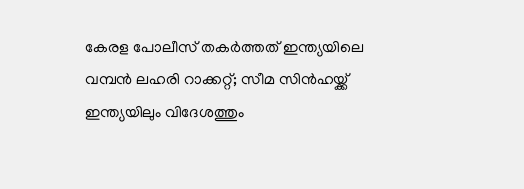കേരള പോലീസ് തകര്‍ത്തത് ഇന്ത്യയിലെ വമ്പന്‍ ലഹരി റാക്കറ്റ്; സീമ സിന്‍ഹയ്ക്ക് ഇന്ത്യയിലും വിദേശത്തും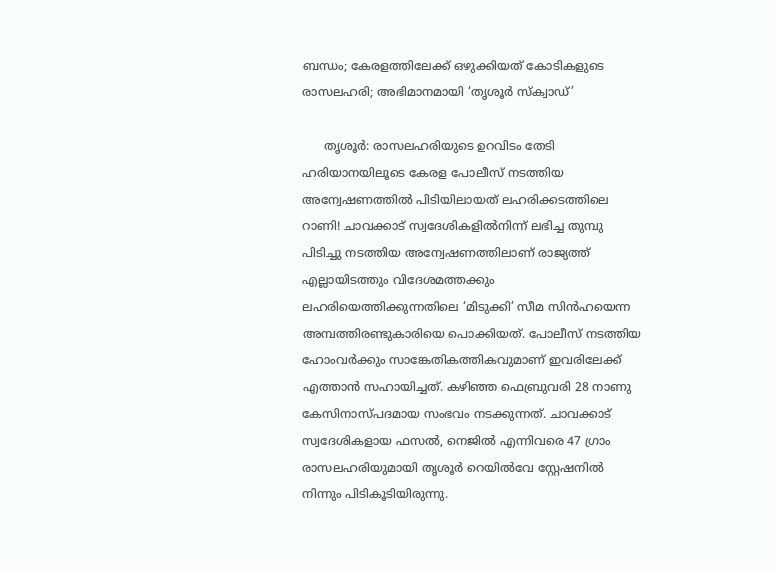ബന്ധം; കേരളത്തിലേക്ക് ഒഴുക്കിയത് കോടികളുടെ രാസലഹരി; അഭിമാനമായി ‘തൃശൂര്‍ സ്‌ക്വാഡ്’

      തൃശൂര്‍: രാസലഹരിയുടെ ഉറവിടം തേടി ഹരിയാനയിലൂടെ കേരള പോലീസ് നടത്തിയ അന്വേഷണത്തില്‍ പിടിയിലായത് ലഹരിക്കടത്തിലെ റാണി! ചാവക്കാട് സ്വദേശികളില്‍നിന്ന് ലഭിച്ച തുമ്പു പിടിച്ചു നടത്തിയ അന്വേഷണത്തിലാണ് രാജ്യത്ത് എല്ലായിടത്തും വിദേശമത്തക്കും ലഹരിയെത്തിക്കുന്നതിലെ ‘മിടുക്കി’ സീമ സിന്‍ഹയെന്ന അമ്പത്തിരണ്ടുകാരിയെ പൊക്കിയത്. പോലീസ് നടത്തിയ ഹോംവര്‍ക്കും സാങ്കേതികത്തികവുമാണ് ഇവരിലേക്ക് എത്താന്‍ സഹായിച്ചത്. കഴിഞ്ഞ ഫെബ്രുവരി 28 നാണു കേസിനാസ്പദമായ സംഭവം നടക്കുന്നത്. ചാവക്കാട് സ്വദേശികളായ ഫസല്‍, നെജില്‍ എന്നിവരെ 47 ഗ്രാം രാസലഹരിയുമായി തൃശൂര്‍ റെയില്‍വേ സ്റ്റേഷനില്‍ നിന്നും പിടികൂടിയിരുന്നു.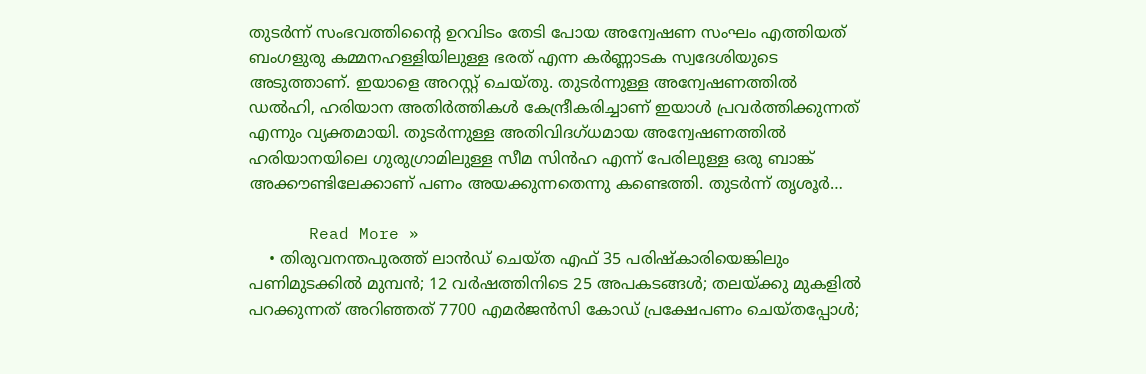തുടര്‍ന്ന് സംഭവത്തിന്റൈ ഉറവിടം തേടി പോയ അന്വേഷണ സംഘം എത്തിയത് ബംഗളുരു കമ്മനഹള്ളിയിലുള്ള ഭരത് എന്ന കര്‍ണ്ണാടക സ്വദേശിയുടെ അടുത്താണ്. ഇയാളെ അറസ്റ്റ് ചെയ്തു. തുടര്‍ന്നുള്ള അന്വേഷണത്തില്‍ ഡല്‍ഹി, ഹരിയാന അതിര്‍ത്തികള്‍ കേന്ദ്രീകരിച്ചാണ് ഇയാള്‍ പ്രവര്‍ത്തിക്കുന്നത് എന്നും വ്യക്തമായി. തുടര്‍ന്നുള്ള അതിവിദഗ്ധമായ അന്വേഷണത്തില്‍ ഹരിയാനയിലെ ഗുരുഗ്രാമിലുള്ള സീമ സിന്‍ഹ എന്ന് പേരിലുള്ള ഒരു ബാങ്ക് അക്കൗണ്ടിലേക്കാണ് പണം അയക്കുന്നതെന്നു കണ്ടെത്തി. തുടര്‍ന്ന് തൃശൂര്‍…

      Read More »
    • തിരുവനന്തപുരത്ത് ലാന്‍ഡ് ചെയ്ത എഫ് 35 പരിഷ്‌കാരിയെങ്കിലും പണിമുടക്കില്‍ മുമ്പന്‍; 12 വര്‍ഷത്തിനിടെ 25 അപകടങ്ങള്‍; തലയ്ക്കു മുകളില്‍ പറക്കുന്നത് അറിഞ്ഞത് 7700 എമര്‍ജന്‍സി കോഡ് പ്രക്ഷേപണം ചെയ്തപ്പോള്‍;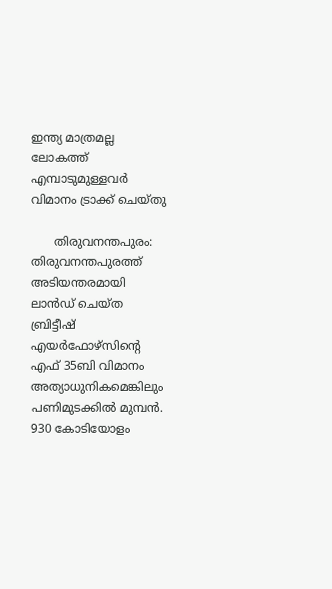ഇന്ത്യ മാത്രമല്ല ലോകത്ത് എമ്പാടുമുള്ളവര്‍ വിമാനം ട്രാക്ക് ചെയ്തു

      തിരുവനന്തപുരം: തിരുവനന്തപുരത്ത് അടിയന്തരമായി ലാന്‍ഡ് ചെയ്ത ബ്രിട്ടീഷ് എയര്‍ഫോഴ്‌സിന്റെ എഫ് 35ബി വിമാനം അത്യാധുനികമെങ്കിലും പണിമുടക്കില്‍ മുമ്പന്‍. 930 കോടിയോളം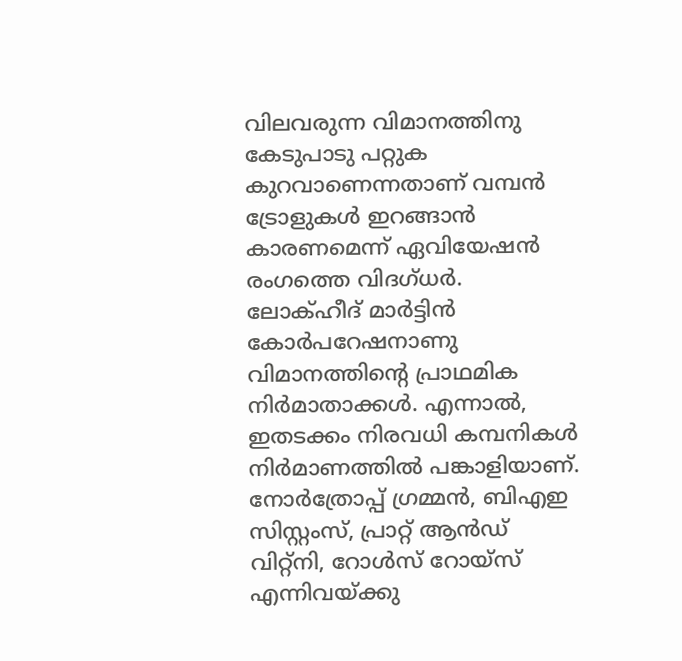വിലവരുന്ന വിമാനത്തിനു കേടുപാടു പറ്റുക കുറവാണെന്നതാണ് വമ്പന്‍ ട്രോളുകള്‍ ഇറങ്ങാന്‍ കാരണമെന്ന് ഏവിയേഷന്‍ രംഗത്തെ വിദഗ്ധര്‍. ലോക്ഹീദ് മാര്‍ട്ടിന്‍ കോര്‍പറേഷനാണു വിമാനത്തിന്റെ പ്രാഥമിക നിര്‍മാതാക്കള്‍. എന്നാല്‍, ഇതടക്കം നിരവധി കമ്പനികള്‍ നിര്‍മാണത്തില്‍ പങ്കാളിയാണ്. നോര്‍ത്രോപ്പ് ഗ്രമ്മന്‍, ബിഎഇ സിസ്റ്റംസ്, പ്രാറ്റ് ആന്‍ഡ് വിറ്റ്‌നി, റോള്‍സ് റോയ്‌സ് എന്നിവയ്ക്കു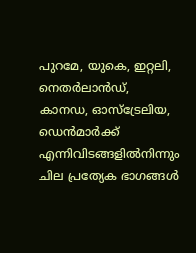പുറമേ, യുകെ, ഇറ്റലി, നെതര്‍ലാന്‍ഡ്, കാനഡ, ഓസ്‌ട്രേലിയ, ഡെന്‍മാര്‍ക്ക് എന്നിവിടങ്ങളില്‍നിന്നും ചില പ്രത്യേക ഭാഗങ്ങള്‍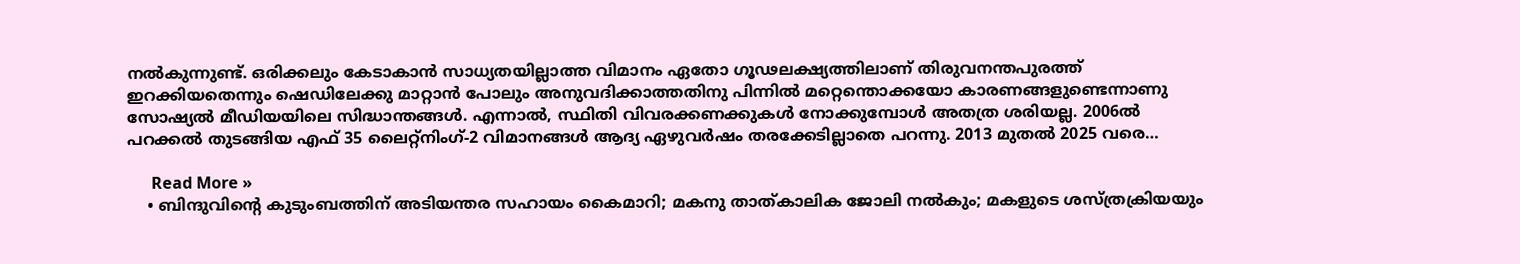നല്‍കുന്നുണ്ട്. ഒരിക്കലും കേടാകാന്‍ സാധ്യതയില്ലാത്ത വിമാനം ഏതോ ഗൂഢലക്ഷ്യത്തിലാണ് തിരുവനന്തപുരത്ത് ഇറക്കിയതെന്നും ഷെഡിലേക്കു മാറ്റാന്‍ പോലും അനുവദിക്കാത്തതിനു പിന്നില്‍ മറ്റെന്തൊക്കയോ കാരണങ്ങളുണ്ടെന്നാണു സോഷ്യല്‍ മീഡിയയിലെ സിദ്ധാന്തങ്ങള്‍. എന്നാല്‍, സ്ഥിതി വിവരക്കണക്കുകള്‍ നോക്കുമ്പോള്‍ അതത്ര ശരിയല്ല. 2006ല്‍ പറക്കല്‍ തുടങ്ങിയ എഫ് 35 ലൈറ്റ്‌നിംഗ്-2 വിമാനങ്ങള്‍ ആദ്യ ഏഴുവര്‍ഷം തരക്കേടില്ലാതെ പറന്നു. 2013 മുതല്‍ 2025 വരെ…

      Read More »
    • ബിന്ദുവിന്റെ കുടുംബത്തിന് അടിയന്തര സഹായം കൈമാറി; മകനു താത്കാലിക ജോലി നല്‍കും; മകളുടെ ശസ്ത്രക്രിയയും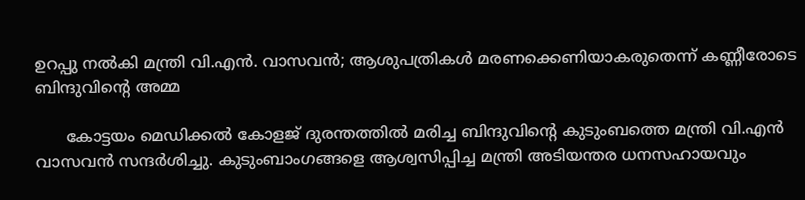ഉറപ്പു നല്‍കി മന്ത്രി വി.എന്‍. വാസവന്‍; ആശുപത്രികള്‍ മരണക്കെണിയാകരുതെന്ന് കണ്ണീരോടെ ബിന്ദുവിന്റെ അമ്മ

      കോട്ടയം മെ‍ഡിക്കല്‍ കോളജ് ദുരന്തത്തില്‍ മരിച്ച ബിന്ദുവിന്‍റെ കുടുംബത്തെ മന്ത്രി വി.എന്‍ വാസവന്‍ സന്ദര്‍ശിച്ചു. കുടുംബാംഗങ്ങളെ ആശ്വസിപ്പിച്ച മന്ത്രി അടിയന്തര ധനസഹായവും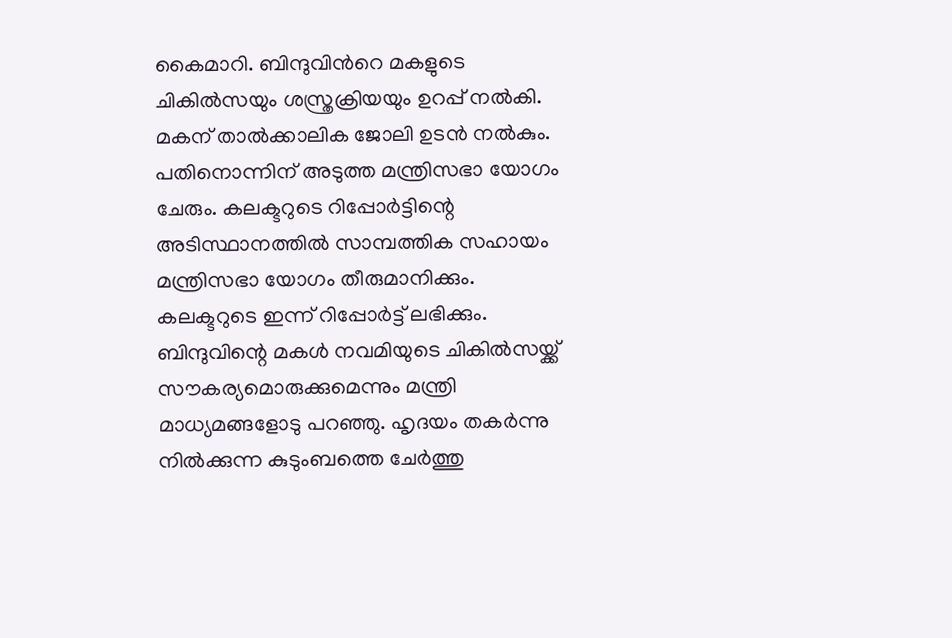കൈമാറി. ബിന്ദുവിൻറെ മകളുടെ ചികിൽസയും ശസ്ത്രക്രിയയും ഉറപ്പ് നൽകി. മകന് താൽക്കാലിക ജോലി ഉടൻ നൽകും. പതിനൊന്നിന് അടുത്ത മന്ത്രിസഭാ യോഗം ചേരും. കലക്ടറുടെ റിപ്പോർട്ടിന്റെ അടിസ്ഥാനത്തിൽ സാമ്പത്തിക സഹായം മന്ത്രിസഭാ യോഗം തീരുമാനിക്കും. കലക്ടറുടെ ഇന്ന് റിപ്പോർട്ട് ലഭിക്കും. ബിന്ദുവിന്റെ മകൾ നവമിയുടെ ചികിൽസയ്ക്ക് സൗകര്യമൊരുക്കുമെന്നും മന്ത്രി മാധ്യമങ്ങളോടു പറഞ്ഞു. ഹൃദയം തകർന്നു നിൽക്കുന്ന കുടുംബത്തെ ചേർത്തു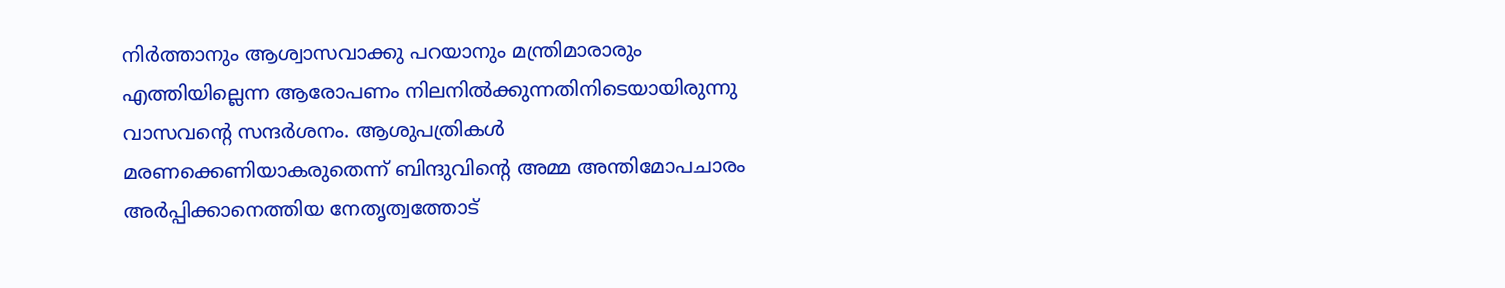നിർത്താനും ആശ്വാസവാക്കു പറയാനും മന്ത്രിമാരാരും എത്തിയില്ലെന്ന ആരോപണം നിലനില്‍ക്കുന്നതിനിടെയായിരുന്നു വാസവന്റെ സന്ദര്‍ശനം. ആശുപത്രികൾ മരണക്കെണിയാകരുതെന്ന് ബിന്ദുവിന്റെ അമ്മ അന്തിമോപചാരം അർപ്പിക്കാനെത്തിയ നേതൃത്വത്തോട്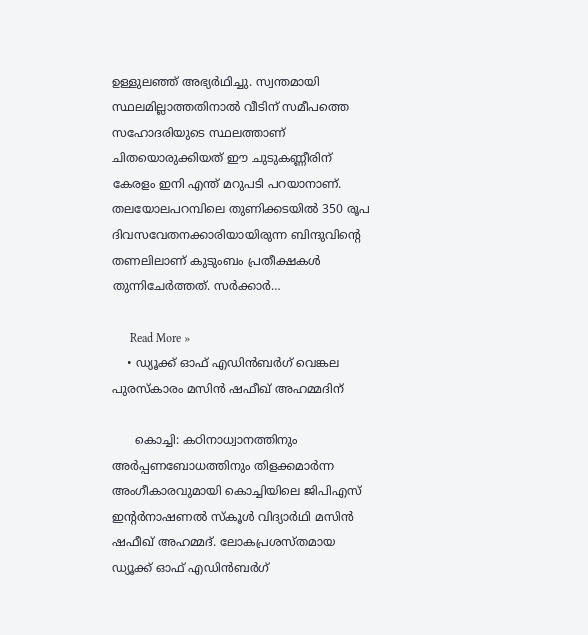ഉള്ളുലഞ്ഞ് അഭ്യർഥിച്ചു. സ്വന്തമായി സ്ഥലമില്ലാത്തതിനാൽ വീടിന് സമീപത്തെ സഹോദരിയുടെ സ്ഥലത്താണ് ചിതയൊരുക്കിയത് ഈ ചുടുകണ്ണീരിന് കേരളം ഇനി എന്ത് മറുപടി പറയാനാണ്. തലയോലപറമ്പിലെ തുണിക്കടയിൽ 350 രൂപ ദിവസവേതനക്കാരിയായിരുന്ന ബിന്ദുവിന്റെ തണലിലാണ് കുടുംബം പ്രതീക്ഷകൾ തുന്നിചേർത്തത്. സർക്കാർ…

      Read More »
    • ഡ്യൂക്ക് ഓഫ് എഡിൻബർഗ് വെങ്കല പുരസ്കാരം മസിൻ ഷഫീഖ് അഹമ്മദിന്

      കൊച്ചി: കഠിനാധ്വാനത്തിനും അർപ്പണബോധത്തിനും തിളക്കമാർന്ന അംഗീകാരവുമായി കൊച്ചിയിലെ ജിപിഎസ് ഇന്റർനാഷണൽ സ്കൂൾ വിദ്യാർഥി മസിൻ ഷഫീഖ് അഹമ്മദ്. ലോകപ്രശസ്തമായ ഡ്യൂക്ക് ഓഫ് എഡിൻബർഗ്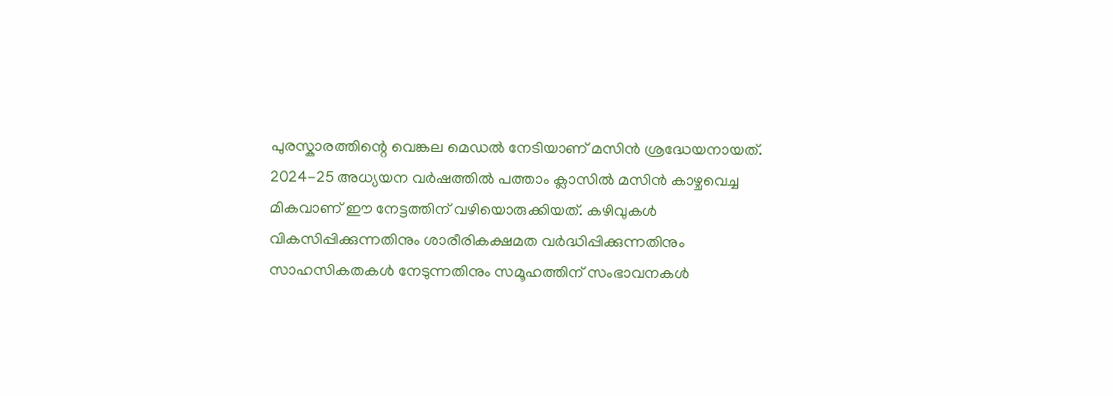പുരസ്കാരത്തിന്റെ വെങ്കല മെഡൽ നേടിയാണ് മസിൻ ശ്രദ്ധേയനായത്. 2024-25 അധ്യയന വർഷത്തിൽ പത്താം ക്ലാസിൽ മസിൻ കാഴ്ചവെച്ച മികവാണ് ഈ നേട്ടത്തിന് വഴിയൊരുക്കിയത്. കഴിവുകൾ വികസിപ്പിക്കുന്നതിനും ശാരീരികക്ഷമത വർദ്ധിപ്പിക്കുന്നതിനും സാഹസികതകൾ നേടുന്നതിനും സമൂഹത്തിന് സംഭാവനകൾ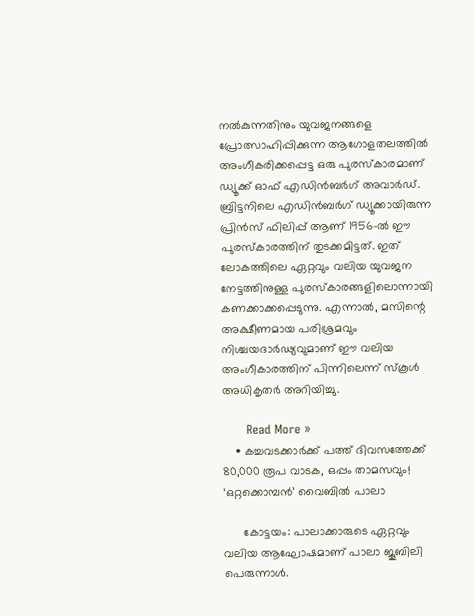നൽകുന്നതിനും യുവജനങ്ങളെ പ്രോത്സാഹിപ്പിക്കുന്ന ആഗോളതലത്തിൽ അംഗീകരിക്കപ്പെട്ട ഒരു പുരസ്കാരമാണ് ഡ്യൂക്ക് ഓഫ് എഡിൻബർഗ് അവാർഡ്. ബ്രിട്ടനിലെ എഡിൻബർഗ് ഡ്യൂക്കായിരുന്ന പ്രിൻസ് ഫിലിപ്പ് ആണ് 1956-ൽ ഈ പുരസ്കാരത്തിന് തുടക്കമിട്ടത്. ഇത് ലോകത്തിലെ ഏറ്റവും വലിയ യുവജന നേട്ടത്തിനുള്ള പുരസ്കാരങ്ങളിലൊന്നായി കണക്കാക്കപ്പെടുന്നു. എന്നാൽ, മസിന്റെ അക്ഷീണമായ പരിശ്രമവും നിശ്ചയദാർഢ്യവുമാണ് ഈ വലിയ അംഗീകാരത്തിന് പിന്നിലെന്ന് സ്കൂൾ അധികൃതർ അറിയിച്ചു.

      Read More »
    • കച്ചവടക്കാര്‍ക്ക് പത്ത് ദിവസത്തേക്ക് 80,000 രൂപ വാടക, ഒപ്പം താമസവും! ‘ഒറ്റക്കൊമ്പന്‍’ വൈബില്‍ പാലാ

      കോട്ടയം: പാലാക്കാരുടെ ഏറ്റവും വലിയ ആഘോഷമാണ് പാലാ ജൂബിലി പെരുന്നാള്‍.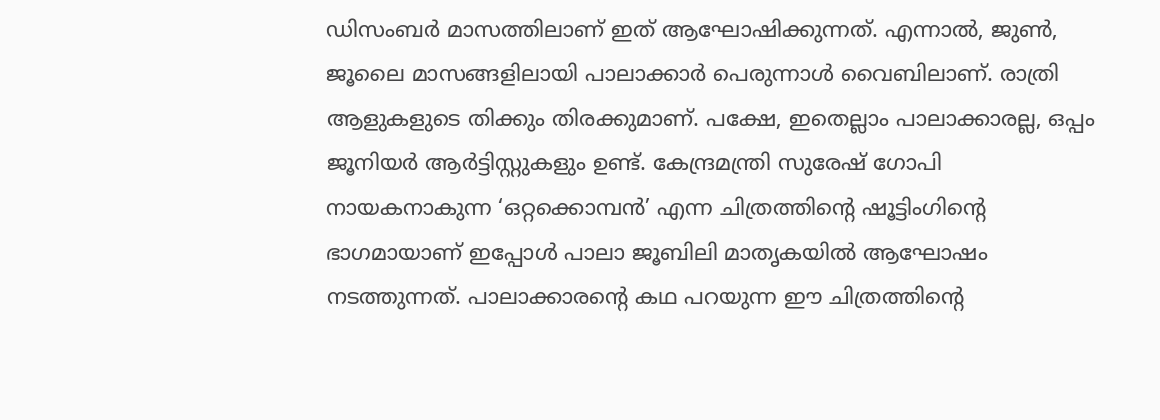ഡിസംബര്‍ മാസത്തിലാണ് ഇത് ആഘോഷിക്കുന്നത്. എന്നാല്‍, ജുണ്‍, ജൂലൈ മാസങ്ങളിലായി പാലാക്കാര്‍ പെരുന്നാള്‍ വൈബിലാണ്. രാത്രി ആളുകളുടെ തിക്കും തിരക്കുമാണ്. പക്ഷേ, ഇതെല്ലാം പാലാക്കാരല്ല, ഒപ്പം ജൂനിയര്‍ ആര്‍ട്ടിസ്റ്റുകളും ഉണ്ട്. കേന്ദ്രമന്ത്രി സുരേഷ് ഗോപി നായകനാകുന്ന ‘ഒറ്റക്കൊമ്പന്‍’ എന്ന ചിത്രത്തിന്റെ ഷൂട്ടിംഗിന്റെ ഭാഗമായാണ് ഇപ്പോള്‍ പാലാ ജൂബിലി മാതൃകയില്‍ ആഘോഷം നടത്തുന്നത്. പാലാക്കാരന്റെ കഥ പറയുന്ന ഈ ചിത്രത്തിന്റെ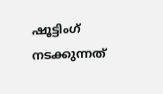ഷൂട്ടിംഗ് നടക്കുന്നത്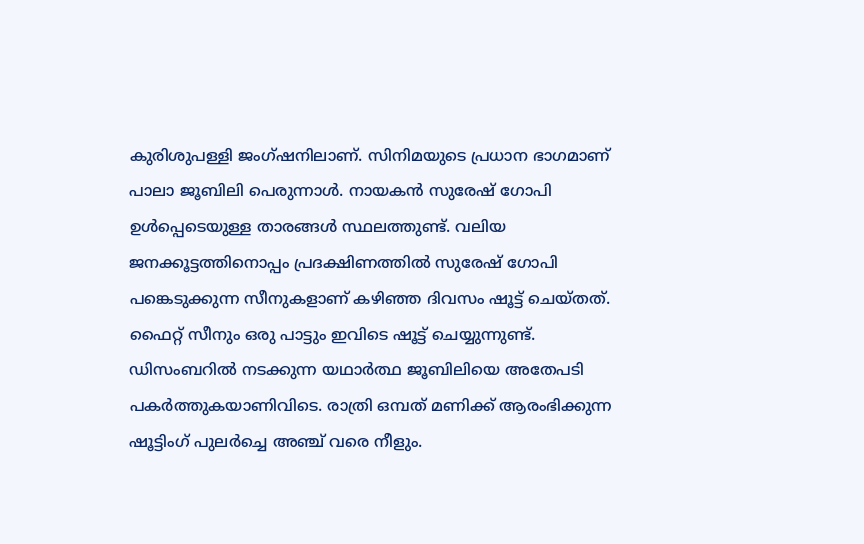കുരിശുപള്ളി ജംഗ്ഷനിലാണ്. സിനിമയുടെ പ്രധാന ഭാഗമാണ് പാലാ ജൂബിലി പെരുന്നാള്‍. നായകന്‍ സുരേഷ് ഗോപി ഉള്‍പ്പെടെയുള്ള താരങ്ങള്‍ സ്ഥലത്തുണ്ട്. വലിയ ജനക്കൂട്ടത്തിനൊപ്പം പ്രദക്ഷിണത്തില്‍ സുരേഷ് ഗോപി പങ്കെടുക്കുന്ന സീനുകളാണ് കഴിഞ്ഞ ദിവസം ഷൂട്ട് ചെയ്തത്. ഫൈറ്റ് സീനും ഒരു പാട്ടും ഇവിടെ ഷൂട്ട് ചെയ്യുന്നുണ്ട്. ഡിസംബറില്‍ നടക്കുന്ന യഥാര്‍ത്ഥ ജൂബിലിയെ അതേപടി പകര്‍ത്തുകയാണിവിടെ. രാത്രി ഒമ്പത് മണിക്ക് ആരംഭിക്കുന്ന ഷൂട്ടിംഗ് പുലര്‍ച്ചെ അഞ്ച് വരെ നീളും.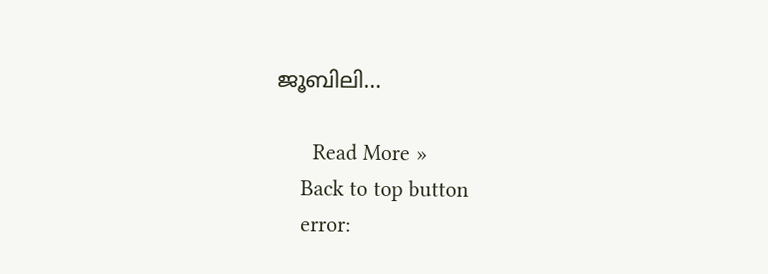ജൂബിലി…

      Read More »
    Back to top button
    error: